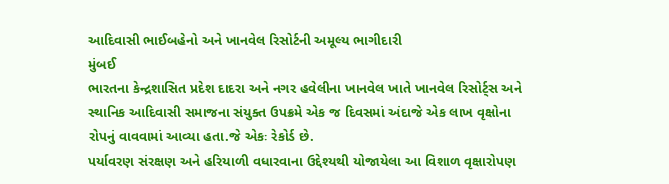આદિવાસી ભાઈબહેનો અને ખાનવેલ રિસોર્ટની અમૂલ્ય ભાગીદારી
મુંબઈ
ભારતના કેન્દ્રશાસિત પ્રદેશ દાદરા અને નગર હવેલીના ખાનવેલ ખાતે ખાનવેલ રિસોર્ટ્સ અને સ્થાનિક આદિવાસી સમાજના સંયુક્ત ઉપક્રમે એક જ દિવસમાં અંદાજે એક લાખ વૃક્ષોના રોપનું વાવવામાં આવ્યા હતા.જે એકઃ રેકોર્ડ છે.
પર્યાવરણ સંરક્ષણ અને હરિયાળી વધારવાના ઉદ્દેશ્યથી યોજાયેલા આ વિશાળ વૃક્ષારોપણ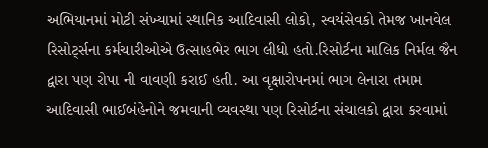અભિયાનમાં મોટી સંખ્યામાં સ્થાનિક આદિવાસી લોકો, સ્વયંસેવકો તેમજ ખાનવેલ રિસોર્ટ્સના કર્મચારીઓએ ઉત્સાહભેર ભાગ લીધો હતો.રિસોર્ટના માલિક નિર્મલ જૈન દ્વારા પણ રોપા ની વાવણી કરાઈ હતી. આ વૃક્ષારોપનમાં ભાગ લેનારા તમામ આદિવાસી ભાઈબંહેનોને જમવાની વ્યવસ્થા પણ રિસોર્ટના સંચાલકો દ્વારા કરવામાં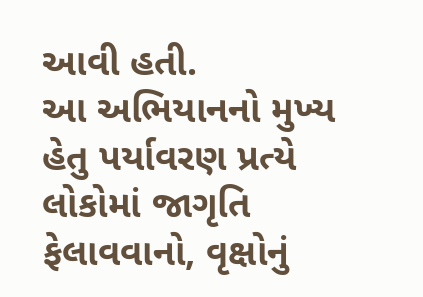આવી હતી.
આ અભિયાનનો મુખ્ય હેતુ પર્યાવરણ પ્રત્યે લોકોમાં જાગૃતિ ફેલાવવાનો, વૃક્ષોનું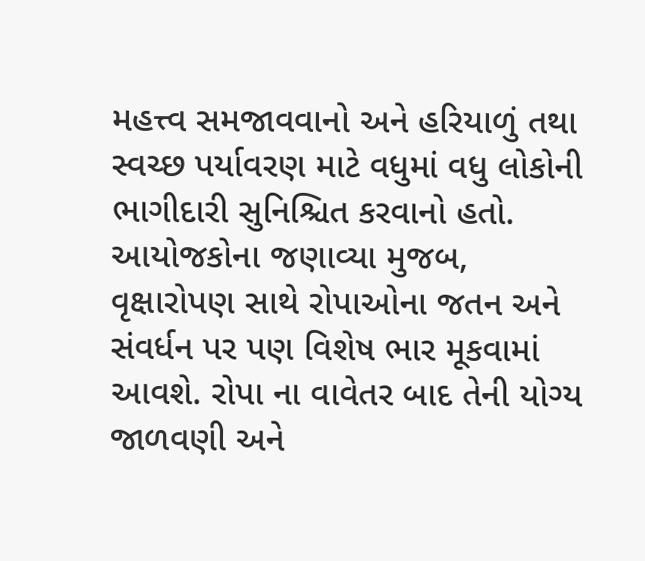મહત્ત્વ સમજાવવાનો અને હરિયાળું તથા સ્વચ્છ પર્યાવરણ માટે વધુમાં વધુ લોકોની ભાગીદારી સુનિશ્ચિત કરવાનો હતો. આયોજકોના જણાવ્યા મુજબ, વૃક્ષારોપણ સાથે રોપાઓના જતન અને સંવર્ધન પર પણ વિશેષ ભાર મૂકવામાં આવશે. રોપા ના વાવેતર બાદ તેની યોગ્ય જાળવણી અને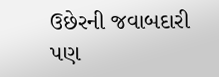ઉછેરની જવાબદારી પણ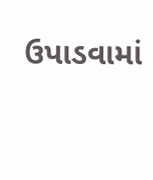ઉપાડવામાં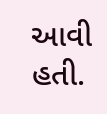આવી હતી.